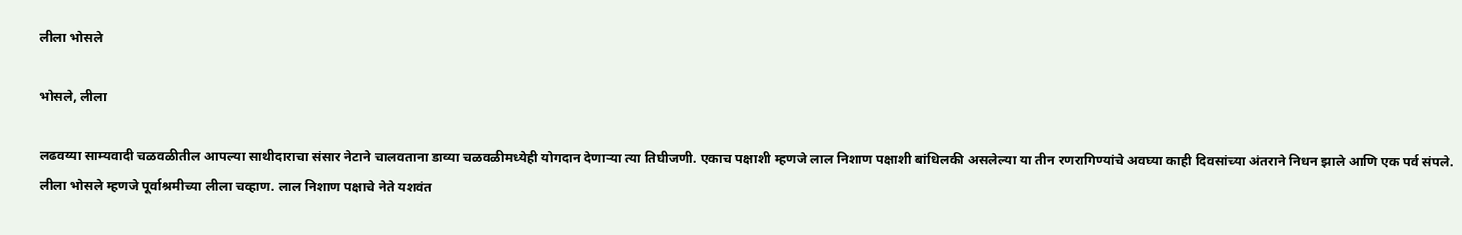लीला भोसले

भोसले, लीला

लढवय्या साम्यवादी चळवळीतील आपल्या साथीदाराचा संसार नेटाने चालवताना डाव्या चळवळीमध्येही योगदान देणाऱ्या त्या तिघीजणी. एकाच पक्षाशी म्हणजे लाल निशाण पक्षाशी बांधिलकी असलेल्या या तीन रणरागिण्यांचे अवघ्या काही दिवसांच्या अंतराने निधन झाले आणि एक पर्व संपले.
लीला भोसले म्हणजे पूर्वाश्रमीच्या लीला चव्हाण. लाल निशाण पक्षाचे नेते यशवंत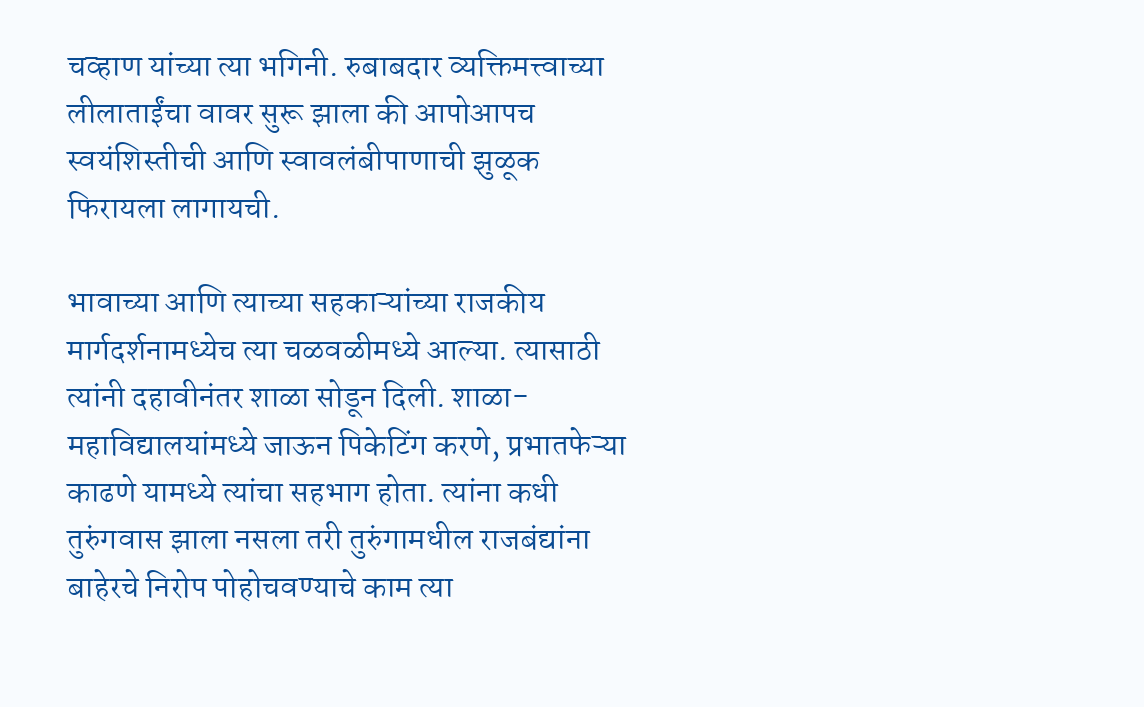चव्हाण यांच्या त्या भगिनी. रुबाबदार व्यक्तिमत्त्वाच्या लीलाताईंचा वावर सुरू झाला की आपोआपच स्वयंशिस्तीची आणि स्वावलंबीपाणाची झुळूक फिरायला लागायची.

भावाच्या आणि त्याच्या सहकाऱ्यांच्या राजकीय मार्गदर्शनामध्येच त्या चळवळीमध्ये आल्या. त्यासाठी त्यांनी दहावीनंतर शाळा सोडून दिली. शाळा-महाविद्यालयांमध्ये जाऊन पिकेटिंग करणे, प्रभातफेऱ्या काढणे यामध्ये त्यांचा सहभाग होता. त्यांना कधी तुरुंगवास झाला नसला तरी तुरुंगामधील राजबंद्यांना बाहेरचे निरोप पोहोचवण्याचे काम त्या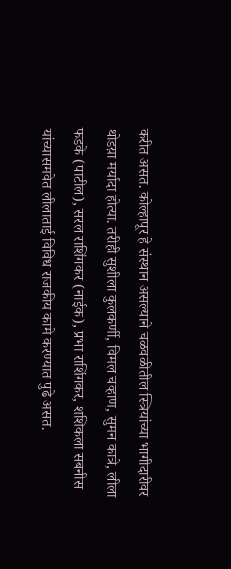करीत असत. कोल्हापूर हे संस्थान असल्याने चळवळीतील स्त्रियांच्या भागीदारीवर थोडय़ा मर्यादा होत्या. तरीही सुशीला कुलकर्णी, विमल चव्हाण, सुमन कात्रे, लीला फडके (पाटील), सरल राशिंगकर (नाईक), प्रभा राशिंगकर, शशिकला सबनीस यांच्यासमवेत लीलाताई विविध राजकीय कामे करण्यात पुढे असत.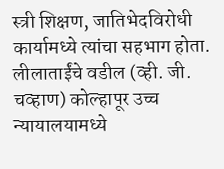स्त्री शिक्षण, जातिभेदविरोधी कार्यामध्ये त्यांचा सहभाग होता. लीलाताईंचे वडील (व्ही. जी. चव्हाण) कोल्हापूर उच्च न्यायालयामध्ये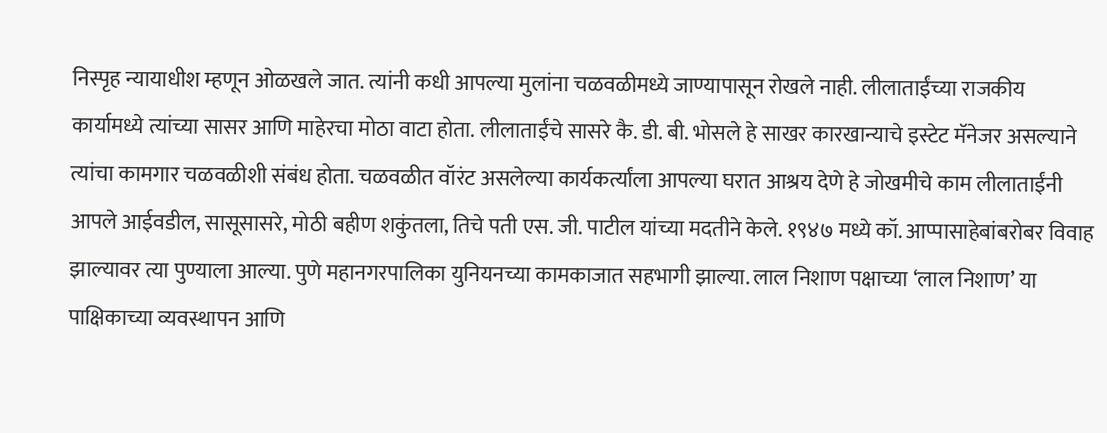निस्पृह न्यायाधीश म्हणून ओळखले जात. त्यांनी कधी आपल्या मुलांना चळवळीमध्ये जाण्यापासून रोखले नाही. लीलाताईंच्या राजकीय कार्यामध्ये त्यांच्या सासर आणि माहेरचा मोठा वाटा होता. लीलाताईंचे सासरे कै. डी. बी. भोसले हे साखर कारखान्याचे इस्टेट मॅनेजर असल्याने त्यांचा कामगार चळवळीशी संबंध होता. चळवळीत वॉरंट असलेल्या कार्यकर्त्यांला आपल्या घरात आश्रय देणे हे जोखमीचे काम लीलाताईंनी आपले आईवडील, सासूसासरे, मोठी बहीण शकुंतला, तिचे पती एस. जी. पाटील यांच्या मदतीने केले. १९४७ मध्ये कॉ. आप्पासाहेबांबरोबर विवाह झाल्यावर त्या पुण्याला आल्या. पुणे महानगरपालिका युनियनच्या कामकाजात सहभागी झाल्या. लाल निशाण पक्षाच्या ‘लाल निशाण’ या पाक्षिकाच्या व्यवस्थापन आणि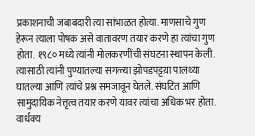प्रकाशनाची जबाबदारी त्या सांभाळत होत्या. माणसाचे गुण हेरून त्याला पोषक असे वातावरण तयार करणे हा त्यांचा गुण होता. १९८० मध्ये त्यांनी मोलकरणींची संघटना स्थापन केली. त्यासाठी त्यांनी पुण्यातल्या सगळ्या झोपडपट्टय़ा पालथ्या घातल्या आणि त्यांचे प्रश्न समजावून घेतले. संघटित आणि सामुदायिक नेत्तृत्व तयार करणे यावर त्यांचा अधिक भर होता. वार्धक्य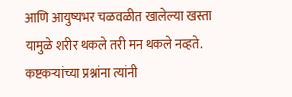आणि आयुष्यभर चळवळीत खालेल्या खस्ता यामुळे शरीर थकले तरी मन थकले नव्हते. कष्टकऱ्यांच्या प्रश्नांना त्यांनी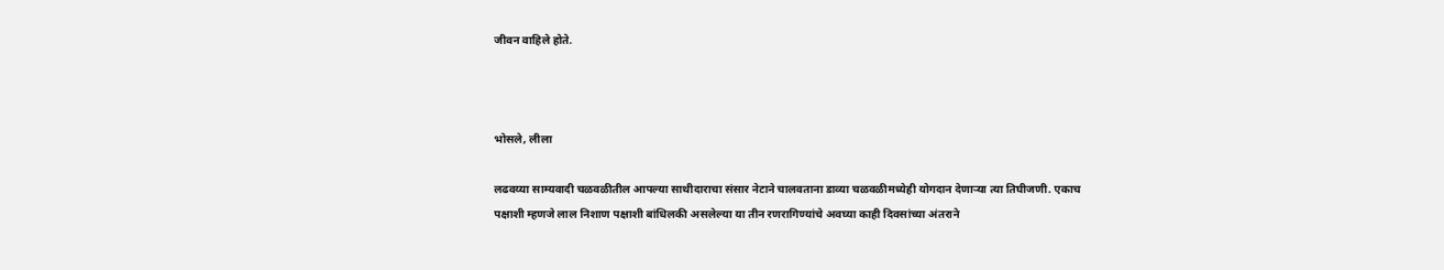जीवन वाहिले होते.



भोसले, लीला

लढवय्या साम्यवादी चळवळीतील आपल्या साथीदाराचा संसार नेटाने चालवताना डाव्या चळवळीमध्येही योगदान देणाऱ्या त्या तिघीजणी. एकाच पक्षाशी म्हणजे लाल निशाण पक्षाशी बांधिलकी असलेल्या या तीन रणरागिण्यांचे अवघ्या काही दिवसांच्या अंतराने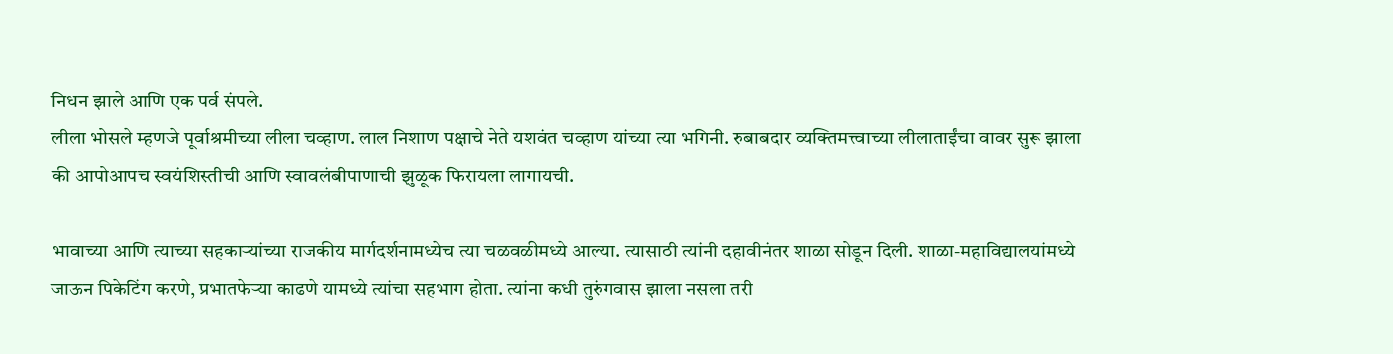निधन झाले आणि एक पर्व संपले.
लीला भोसले म्हणजे पूर्वाश्रमीच्या लीला चव्हाण. लाल निशाण पक्षाचे नेते यशवंत चव्हाण यांच्या त्या भगिनी. रुबाबदार व्यक्तिमत्त्वाच्या लीलाताईंचा वावर सुरू झाला की आपोआपच स्वयंशिस्तीची आणि स्वावलंबीपाणाची झुळूक फिरायला लागायची.

भावाच्या आणि त्याच्या सहकाऱ्यांच्या राजकीय मार्गदर्शनामध्येच त्या चळवळीमध्ये आल्या. त्यासाठी त्यांनी दहावीनंतर शाळा सोडून दिली. शाळा-महाविद्यालयांमध्ये जाऊन पिकेटिंग करणे, प्रभातफेऱ्या काढणे यामध्ये त्यांचा सहभाग होता. त्यांना कधी तुरुंगवास झाला नसला तरी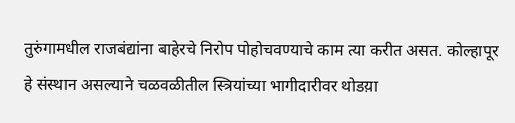तुरुंगामधील राजबंद्यांना बाहेरचे निरोप पोहोचवण्याचे काम त्या करीत असत. कोल्हापूर हे संस्थान असल्याने चळवळीतील स्त्रियांच्या भागीदारीवर थोडय़ा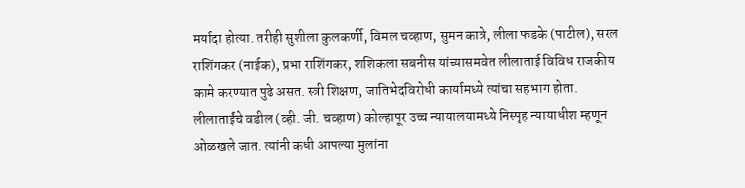मर्यादा होत्या. तरीही सुशीला कुलकर्णी, विमल चव्हाण, सुमन कात्रे, लीला फडके (पाटील), सरल राशिंगकर (नाईक), प्रभा राशिंगकर, शशिकला सबनीस यांच्यासमवेत लीलाताई विविध राजकीय कामे करण्यात पुढे असत. स्त्री शिक्षण, जातिभेदविरोधी कार्यामध्ये त्यांचा सहभाग होता. लीलाताईंचे वडील (व्ही. जी. चव्हाण) कोल्हापूर उच्च न्यायालयामध्ये निस्पृह न्यायाधीश म्हणून ओळखले जात. त्यांनी कधी आपल्या मुलांना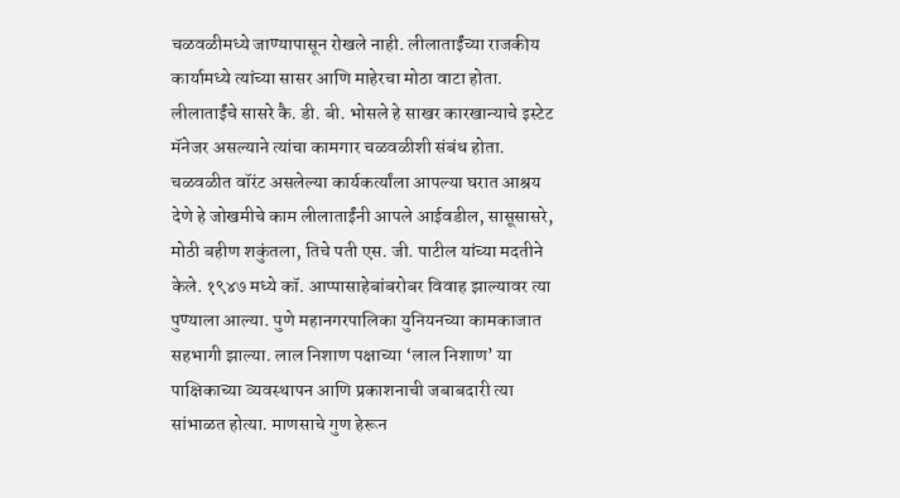चळवळीमध्ये जाण्यापासून रोखले नाही. लीलाताईंच्या राजकीय कार्यामध्ये त्यांच्या सासर आणि माहेरचा मोठा वाटा होता. लीलाताईंचे सासरे कै. डी. बी. भोसले हे साखर कारखान्याचे इस्टेट मॅनेजर असल्याने त्यांचा कामगार चळवळीशी संबंध होता. चळवळीत वॉरंट असलेल्या कार्यकर्त्यांला आपल्या घरात आश्रय देणे हे जोखमीचे काम लीलाताईंनी आपले आईवडील, सासूसासरे, मोठी बहीण शकुंतला, तिचे पती एस. जी. पाटील यांच्या मदतीने केले. १९४७ मध्ये कॉ. आप्पासाहेबांबरोबर विवाह झाल्यावर त्या पुण्याला आल्या. पुणे महानगरपालिका युनियनच्या कामकाजात सहभागी झाल्या. लाल निशाण पक्षाच्या ‘लाल निशाण’ या पाक्षिकाच्या व्यवस्थापन आणि प्रकाशनाची जबाबदारी त्या सांभाळत होत्या. माणसाचे गुण हेरून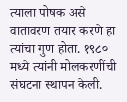त्याला पोषक असे वातावरण तयार करणे हा त्यांचा गुण होता. १९८० मध्ये त्यांनी मोलकरणींची संघटना स्थापन केली.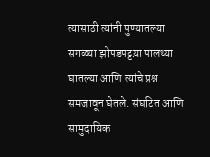त्यासाठी त्यांनी पुण्यातल्या सगळ्या झोपडपट्टय़ा पालथ्या घातल्या आणि त्यांचे प्रश्न समजावून घेतले. संघटित आणि सामुदायिक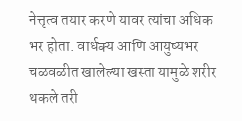नेत्तृत्व तयार करणे यावर त्यांचा अधिक भर होता. वार्धक्य आणि आयुष्यभर चळवळीत खालेल्या खस्ता यामुळे शरीर थकले तरी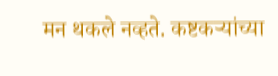मन थकले नव्हते. कष्टकऱ्यांच्या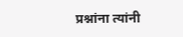प्रश्नांना त्यांनी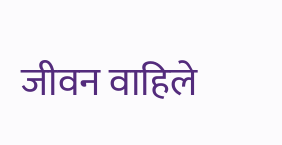जीवन वाहिले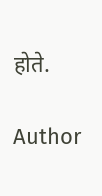होते.

Author